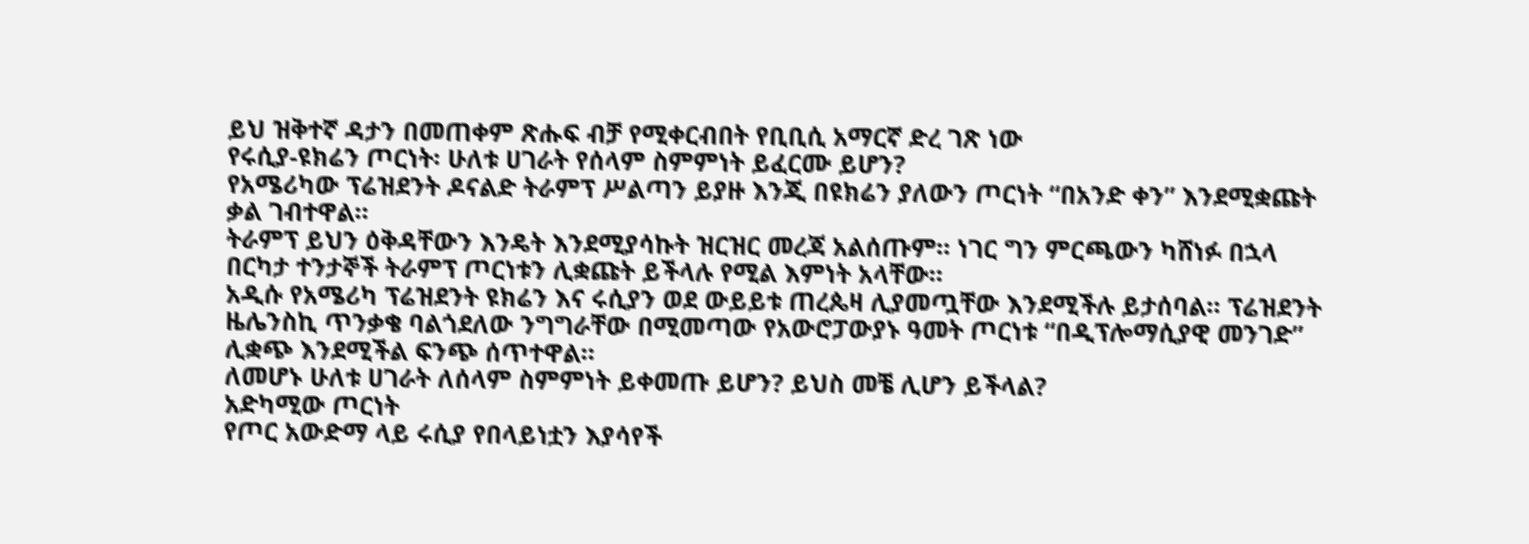ይህ ዝቅተኛ ዳታን በመጠቀም ጽሑፍ ብቻ የሚቀርብበት የቢቢሲ አማርኛ ድረ ገጽ ነው
የሩሲያ-ዩክሬን ጦርነት፡ ሁለቱ ሀገራት የሰላም ስምምነት ይፈርሙ ይሆን?
የአሜሪካው ፕሬዝደንት ዶናልድ ትራምፕ ሥልጣን ይያዙ እንጂ በዩክሬን ያለውን ጦርነት “በአንድ ቀን” እንደሚቋጩት ቃል ገብተዋል።
ትራምፕ ይህን ዕቅዳቸውን እንዴት እንደሚያሳኩት ዝርዝር መረጃ አልሰጡም። ነገር ግን ምርጫውን ካሸነፉ በኋላ በርካታ ተንታኞች ትራምፕ ጦርነቱን ሊቋጩት ይችላሉ የሚል እምነት አላቸው።
አዲሱ የአሜሪካ ፕሬዝደንት ዩክሬን እና ሩሲያን ወደ ውይይቱ ጠረጴዛ ሊያመጧቸው እንደሚችሉ ይታሰባል። ፕሬዝደንት ዜሌንስኪ ጥንቃቄ ባልጎደለው ንግግራቸው በሚመጣው የአውሮፓውያኑ ዓመት ጦርነቱ “በዲፕሎማሲያዊ መንገድ” ሊቋጭ እንደሚችል ፍንጭ ሰጥተዋል።
ለመሆኑ ሁለቱ ሀገራት ለሰላም ስምምነት ይቀመጡ ይሆን? ይህስ መቼ ሊሆን ይችላል?
አድካሚው ጦርነት
የጦር አውድማ ላይ ሩሲያ የበላይነቷን እያሳየች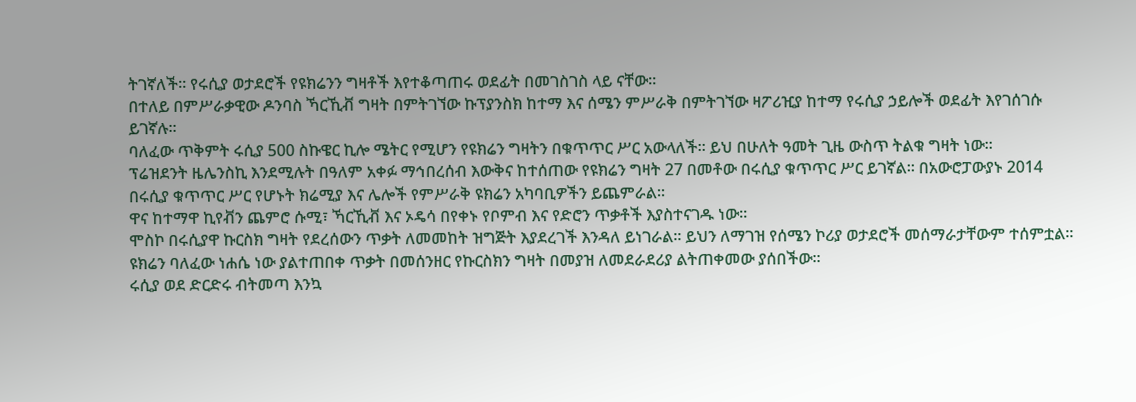ትገኛለች። የሩሲያ ወታደሮች የዩክሬንን ግዛቶች እየተቆጣጠሩ ወደፊት በመገስገስ ላይ ናቸው።
በተለይ በምሥራቃዊው ዶንባስ ኻርኺቭ ግዛት በምትገኘው ኩፕያንስክ ከተማ እና ሰሜን ምሥራቅ በምትገኘው ዛፖሪዢያ ከተማ የሩሲያ ኃይሎች ወደፊት እየገሰገሱ ይገኛሉ።
ባለፈው ጥቅምት ሩሲያ 500 ስኩዌር ኪሎ ሜትር የሚሆን የዩክሬን ግዛትን በቁጥጥር ሥር አውላለች። ይህ በሁለት ዓመት ጊዜ ውስጥ ትልቁ ግዛት ነው።
ፕሬዝደንት ዜሌንስኪ እንደሚሉት በዓለም አቀፉ ማኅበረሰብ እውቅና ከተሰጠው የዩክሬን ግዛት 27 በመቶው በሩሲያ ቁጥጥር ሥር ይገኛል። በአውሮፓውያኑ 2014 በሩሲያ ቁጥጥር ሥር የሆኑት ክሬሚያ እና ሌሎች የምሥራቅ ዩክሬን አካባቢዎችን ይጨምራል።
ዋና ከተማዋ ኪየቭን ጨምሮ ሱሚ፣ ኻርኺቭ እና ኦዴሳ በየቀኑ የቦምብ እና የድሮን ጥቃቶች እያስተናገዱ ነው።
ሞስኮ በሩሲያዋ ኩርስክ ግዛት የደረሰውን ጥቃት ለመመከት ዝግጅት እያደረገች እንዳለ ይነገራል። ይህን ለማገዝ የሰሜን ኮሪያ ወታደሮች መሰማራታቸውም ተሰምቷል። ዩክሬን ባለፈው ነሐሴ ነው ያልተጠበቀ ጥቃት በመሰንዘር የኩርስክን ግዛት በመያዝ ለመደራደሪያ ልትጠቀመው ያሰበችው።
ሩሲያ ወደ ድርድሩ ብትመጣ እንኳ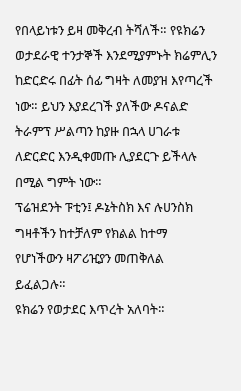የበላይነቱን ይዛ መቅረብ ትሻለች። የዩክሬን ወታደራዊ ተንታኞች እንደሚያምኑት ክሬምሊን ከድርድሩ በፊት ሰፊ ግዛት ለመያዝ እየጣረች ነው። ይህን እያደረገች ያለችው ዶናልድ ትራምፕ ሥልጣን ከያዙ በኋላ ሀገራቱ ለድርድር እንዲቀመጡ ሊያደርጉ ይችላሉ በሚል ግምት ነው።
ፕሬዝደንት ፑቲን፤ ዶኔትስክ እና ሉሀንስክ ግዛቶችን ከተቻለም የክልል ከተማ የሆነችውን ዛፖሪዢያን መጠቅለል ይፈልጋሉ።
ዩክሬን የወታደር እጥረት አለባት።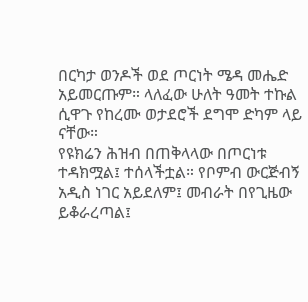በርካታ ወንዶች ወደ ጦርነት ሜዳ መሔድ አይመርጡም። ላለፈው ሁለት ዓመት ተኩል ሲዋጉ የከረሙ ወታደሮች ደግሞ ድካም ላይ ናቸው።
የዩክሬን ሕዝብ በጠቅላላው በጦርነቱ ተዳክሟል፤ ተሰላችቷል። የቦምብ ውርጅብኝ አዲስ ነገር አይደለም፤ መብራት በየጊዜው ይቆራረጣል፤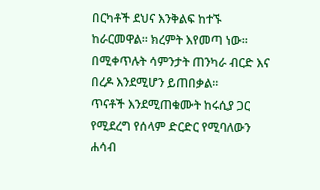በርካቶች ደህና እንቅልፍ ከተኙ ከራርመዋል። ክረምት እየመጣ ነው። በሚቀጥሉት ሳምንታት ጠንካራ ብርድ እና በረዶ እንደሚሆን ይጠበቃል።
ጥናቶች እንደሚጠቁሙት ከሩሲያ ጋር የሚደረግ የሰላም ድርድር የሚባለውን ሐሳብ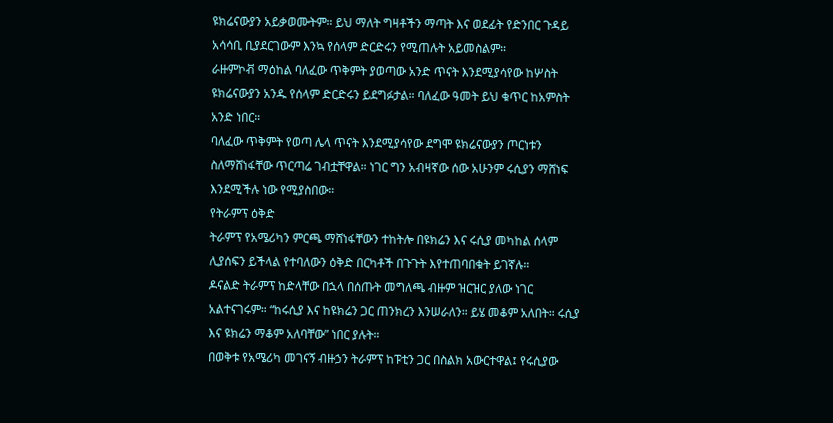ዩክሬናውያን አይቃወሙትም። ይህ ማለት ግዛቶችን ማጣት እና ወደፊት የድንበር ጉዳይ አሳሳቢ ቢያደርገውም እንኳ የሰላም ድርድሩን የሚጠሉት አይመስልም።
ራዙምኮቭ ማዕከል ባለፈው ጥቅምት ያወጣው አንድ ጥናት እንደሚያሳየው ከሦስት ዩክሬናውያን አንዱ የሰላም ድርድሩን ይደግፉታል። ባለፈው ዓመት ይህ ቁጥር ከአምስት አንድ ነበር።
ባለፈው ጥቅምት የወጣ ሌላ ጥናት እንደሚያሳየው ደግሞ ዩክሬናውያን ጦርነቱን ስለማሸነፋቸው ጥርጣሬ ገብቷቸዋል። ነገር ግን አብዛኛው ሰው አሁንም ሩሲያን ማሸነፍ እንደሚችሉ ነው የሚያስበው።
የትራምፕ ዕቅድ
ትራምፕ የአሜሪካን ምርጫ ማሸነፋቸውን ተከትሎ በዩክሬን እና ሩሲያ መካከል ሰላም ሊያሰፍን ይችላል የተባለውን ዕቅድ በርካቶች በጉጉት እየተጠባበቁት ይገኛሉ።
ዶናልድ ትራምፕ ከድላቸው በኋላ በሰጡት መግለጫ ብዙም ዝርዝር ያለው ነገር አልተናገሩም። “ከሩሲያ እና ከዩክሬን ጋር ጠንክረን እንሠራለን። ይሄ መቆም አለበት። ሩሲያ እና ዩክሬን ማቆም አለባቸው” ነበር ያሉት።
በወቅቱ የአሜሪካ መገናኝ ብዙኃን ትራምፕ ከፑቲን ጋር በስልክ አውርተዋል፤ የሩሲያው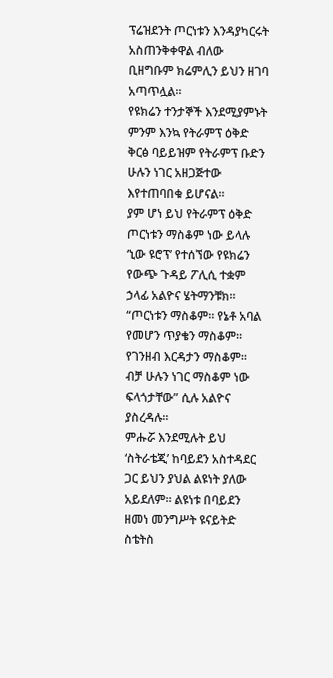ፕሬዝደንት ጦርነቱን እንዳያካርሩት አስጠንቅቀዋል ብለው ቢዘግቡም ክሬምሊን ይህን ዘገባ አጣጥሏል።
የዩክሬን ተንታኞች እንደሚያምኑት ምንም እንኳ የትራምፕ ዕቅድ ቅርፅ ባይይዝም የትራምፕ ቡድን ሁሉን ነገር አዘጋጅተው እየተጠባበቁ ይሆናል።
ያም ሆነ ይህ የትራምፕ ዕቅድ ጦርነቱን ማስቆም ነው ይላሉ ‘ኒው ዩሮፕ’ የተሰኘው የዩክሬን የውጭ ጉዳይ ፖሊሲ ተቋም ኃላፊ አልዮና ሄትማንቹክ።
“ጦርነቱን ማስቆም። የኔቶ አባል የመሆን ጥያቄን ማስቆም። የገንዘብ እርዳታን ማስቆም። ብቻ ሁሉን ነገር ማስቆም ነው ፍላጎታቸው” ሲሉ አልዮና ያስረዳሉ።
ምሑሯ እንደሚሉት ይህ ‘ስትራቴጂ’ ከባይደን አስተዳደር ጋር ይህን ያህል ልዩነት ያለው አይደለም። ልዩነቱ በባይደን ዘመነ መንግሥት ዩናይትድ ስቴትስ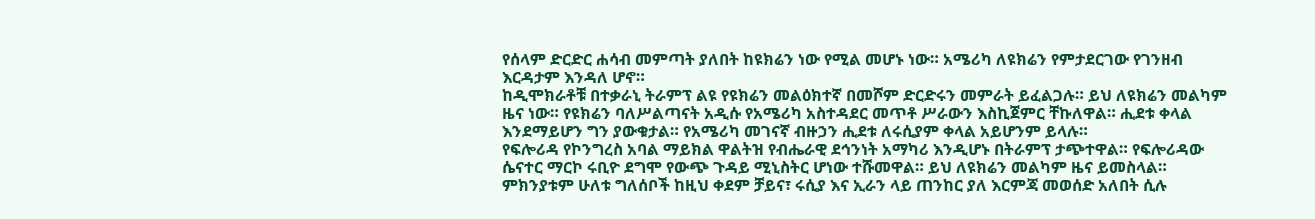የሰላም ድርድር ሐሳብ መምጣት ያለበት ከዩክሬን ነው የሚል መሆኑ ነው። አሜሪካ ለዩክሬን የምታደርገው የገንዘብ እርዳታም እንዳለ ሆኖ።
ከዲሞክራቶቹ በተቃራኒ ትራምፕ ልዩ የዩክሬን መልዕክተኛ በመሾም ድርድሩን መምራት ይፈልጋሉ። ይህ ለዩክሬን መልካም ዜና ነው። የዩክሬን ባለሥልጣናት አዲሱ የአሜሪካ አስተዳደር መጥቶ ሥራውን እስኪጀምር ቸኩለዋል። ሒደቱ ቀላል እንደማይሆን ግን ያውቁታል። የአሜሪካ መገናኛ ብዙኃን ሒደቱ ለሩሲያም ቀላል አይሆንም ይላሉ።
የፍሎሪዳ የኮንግረስ አባል ማይክል ዋልትዝ የብሔራዊ ደኅንነት አማካሪ እንዲሆኑ በትራምፕ ታጭተዋል። የፍሎሪዳው ሴናተር ማርኮ ሩቢዮ ደግሞ የውጭ ጉዳይ ሚኒስትር ሆነው ተሹመዋል። ይህ ለዩክሬን መልካም ዜና ይመስላል። ምክንያቱም ሁለቱ ግለሰቦች ከዚህ ቀደም ቻይና፣ ሩሲያ እና ኢራን ላይ ጠንከር ያለ እርምጃ መወሰድ አለበት ሲሉ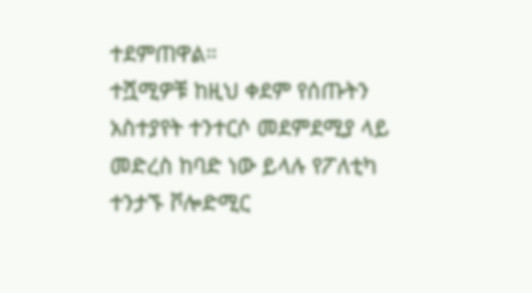ተደምጠዋል።
ተሿሚዎቹ ከዚህ ቀደም የሰጡትን አስተያየት ተንተርሶ መደምደሚያ ላይ መድረስ ከባድ ነው ይላሉ የፖለቲካ ተንታኙ ቮሎድሚር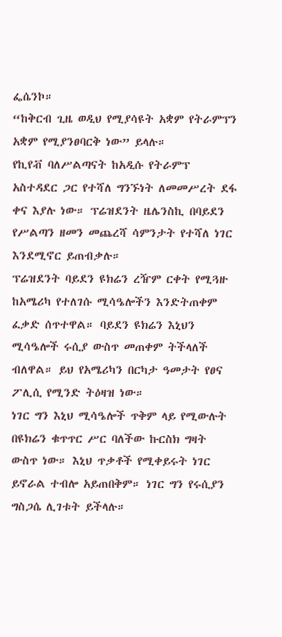ፌሴንኮ።
“ከቅርብ ጊዜ ወዲህ የሚያሳዩት አቋም የትራምፕን አቋም የሚያንፀባርቅ ነው” ይላሉ።
የኪየቭ ባለሥልጣናት ከአዲሱ የትራምፕ አስተዳደር ጋር የተሻለ ግንኙነት ለመመሥረት ደፋ ቀና እያሉ ነው። ፕሬዝደንት ዜሌንስኪ በባይደን የሥልጣን ዘመን መጨረሻ ሳምንታት የተሻለ ነገር እንደሚኖር ይጠብቃሉ።
ፕሬዝደንት ባይደን ዩክሬን ረዥም ርቀት የሚጓዙ ከአሜሪካ የተለገሱ ሚሳዔሎችን እንድትጠቀም ፈቃድ ሰጥተዋል። ባይደን ዩክሬን እኒህን ሚሳዔሎች ሩሲያ ውስጥ መጠቀም ትችላለች ብለዋል። ይህ የአሜሪካን በርካታ ዓመታት የፀና ፖሊሲ የሚንድ ትዕዛዝ ነው።
ነገር ግን እኒህ ሚሳዔሎች ጥቅም ላይ የሚውሉት በዩክሬን ቁጥጥር ሥር ባለችው ኩርስክ ግዛት ውስጥ ነው። እኒህ ጥቃቶች የሚቀይሩት ነገር ይኖራል ተብሎ አይጠበቅም። ነገር ግን የሩሲያን ግስጋሴ ሊገቱት ይችላሉ።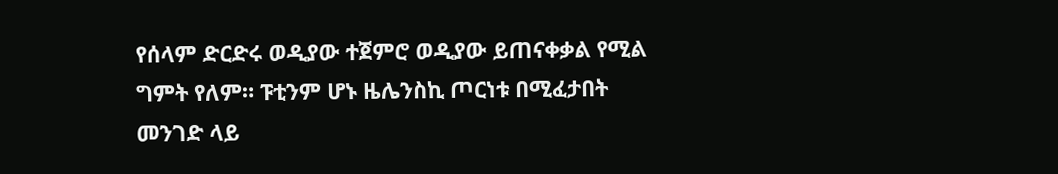የሰላም ድርድሩ ወዲያው ተጀምሮ ወዲያው ይጠናቀቃል የሚል ግምት የለም። ፑቲንም ሆኑ ዜሌንስኪ ጦርነቱ በሚፈታበት መንገድ ላይ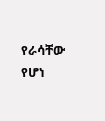የራሳቸው የሆነ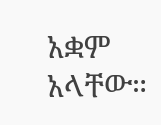አቋም አላቸው።